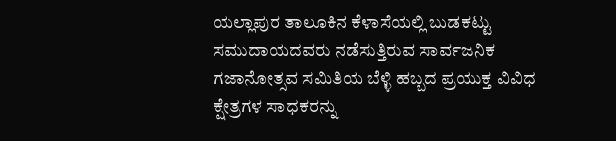ಯಲ್ಲಾಪುರ ತಾಲೂಕಿನ ಕೆಳಾಸೆಯಲ್ಲಿ ಬುಡಕಟ್ಟು ಸಮುದಾಯದವರು ನಡೆಸುತ್ತಿರುವ ಸಾರ್ವಜನಿಕ ಗಜಾನೋತ್ಸವ ಸಮಿತಿಯ ಬೆಳ್ಳಿ ಹಬ್ಬದ ಪ್ರಯುಕ್ತ ವಿವಿಧ ಕ್ಷೇತ್ರಗಳ ಸಾಧಕರನ್ನು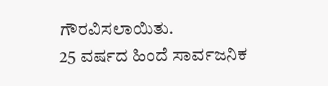ಗೌರವಿಸಲಾಯಿತು.
25 ವರ್ಷದ ಹಿಂದೆ ಸಾರ್ವಜನಿಕ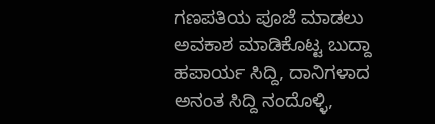ಗಣಪತಿಯ ಪೂಜೆ ಮಾಡಲು ಅವಕಾಶ ಮಾಡಿಕೊಟ್ಟ ಬುದ್ದಾ ಹಪಾರ್ಯ ಸಿದ್ದಿ, ದಾನಿಗಳಾದ ಅನಂತ ಸಿದ್ದಿ ನಂದೊಳ್ಳಿ,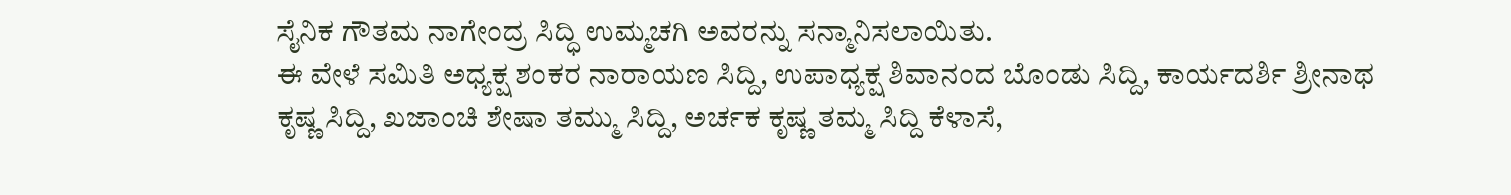ಸೈನಿಕ ಗೌತಮ ನಾಗೇಂದ್ರ ಸಿದ್ಧಿ ಉಮ್ಮಚಗಿ ಅವರನ್ನು ಸನ್ಮಾನಿಸಲಾಯಿತು.
ಈ ವೇಳೆ ಸಮಿತಿ ಅಧ್ಯಕ್ಷ ಶಂಕರ ನಾರಾಯಣ ಸಿದ್ದಿ, ಉಪಾಧ್ಯಕ್ಷ ಶಿವಾನಂದ ಬೊಂಡು ಸಿದ್ದಿ, ಕಾರ್ಯದರ್ಶಿ ಶ್ರೀನಾಥ ಕೃಷ್ಣ ಸಿದ್ದಿ, ಖಜಾಂಚಿ ಶೇಷಾ ತಮ್ಮು ಸಿದ್ದಿ, ಅರ್ಚಕ ಕೃಷ್ಣ ತಮ್ಮ ಸಿದ್ದಿ ಕೆಳಾಸೆ,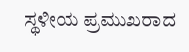ಸ್ಥಳೀಯ ಪ್ರಮುಖರಾದ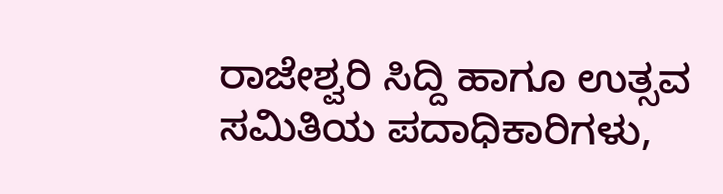ರಾಜೇಶ್ವರಿ ಸಿದ್ದಿ ಹಾಗೂ ಉತ್ಸವ ಸಮಿತಿಯ ಪದಾಧಿಕಾರಿಗಳು,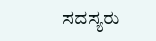ಸದಸ್ಯರು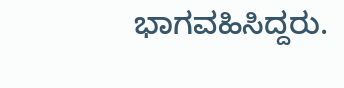ಭಾಗವಹಿಸಿದ್ದರು.